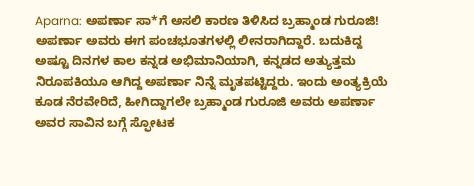Aparna: ಅಪರ್ಣಾ ಸಾ*ಗೆ ಅಸಲಿ ಕಾರಣ ತಿಳಿಸಿದ ಬ್ರಹ್ಮಾಂಡ ಗುರೂಜಿ!
ಅಪರ್ಣಾ ಅವರು ಈಗ ಪಂಚಭೂತಗಳಲ್ಲಿ ಲೀನರಾಗಿದ್ದಾರೆ. ಬದುಕಿದ್ದ ಅಷ್ಟೂ ದಿನಗಳ ಕಾಲ ಕನ್ನಡ ಅಭಿಮಾನಿಯಾಗಿ, ಕನ್ನಡದ ಅತ್ಯುತ್ತಮ ನಿರೂಪಕಿಯೂ ಆಗಿದ್ದ ಅಪರ್ಣಾ ನಿನ್ನೆ ಮೃತಪಟ್ಟಿದ್ದರು. ಇಂದು ಅಂತ್ಯಕ್ರಿಯೆ ಕೂಡ ನೆರವೇರಿದೆ, ಹೀಗಿದ್ದಾಗಲೇ ಬ್ರಹ್ಮಾಂಡ ಗುರೂಜಿ ಅವರು ಅಪರ್ಣಾ ಅವರ ಸಾವಿನ ಬಗ್ಗೆ ಸ್ಫೋಟಕ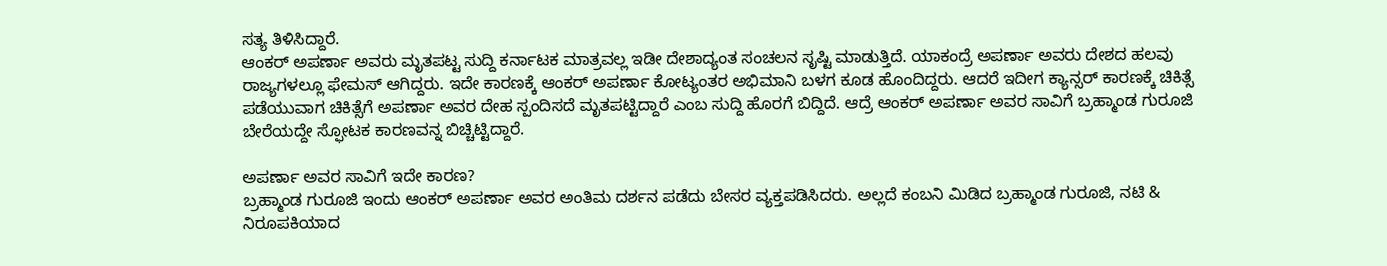ಸತ್ಯ ತಿಳಿಸಿದ್ದಾರೆ.
ಆಂಕರ್ ಅಪರ್ಣಾ ಅವರು ಮೃತಪಟ್ಟ ಸುದ್ದಿ ಕರ್ನಾಟಕ ಮಾತ್ರವಲ್ಲ ಇಡೀ ದೇಶಾದ್ಯಂತ ಸಂಚಲನ ಸೃಷ್ಟಿ ಮಾಡುತ್ತಿದೆ. ಯಾಕಂದ್ರೆ ಅಪರ್ಣಾ ಅವರು ದೇಶದ ಹಲವು ರಾಜ್ಯಗಳಲ್ಲೂ ಫೇಮಸ್ ಆಗಿದ್ದರು. ಇದೇ ಕಾರಣಕ್ಕೆ ಆಂಕರ್ ಅಪರ್ಣಾ ಕೋಟ್ಯಂತರ ಅಭಿಮಾನಿ ಬಳಗ ಕೂಡ ಹೊಂದಿದ್ದರು. ಆದರೆ ಇದೀಗ ಕ್ಯಾನ್ಸರ್ ಕಾರಣಕ್ಕೆ ಚಿಕಿತ್ಸೆ ಪಡೆಯುವಾಗ ಚಿಕಿತ್ಸೆಗೆ ಅಪರ್ಣಾ ಅವರ ದೇಹ ಸ್ಪಂದಿಸದೆ ಮೃತಪಟ್ಟಿದ್ದಾರೆ ಎಂಬ ಸುದ್ದಿ ಹೊರಗೆ ಬಿದ್ದಿದೆ. ಆದ್ರೆ ಆಂಕರ್ ಅಪರ್ಣಾ ಅವರ ಸಾವಿಗೆ ಬ್ರಹ್ಮಾಂಡ ಗುರೂಜಿ ಬೇರೆಯದ್ದೇ ಸ್ಫೋಟಕ ಕಾರಣವನ್ನ ಬಿಚ್ಚಿಟ್ಟಿದ್ದಾರೆ.

ಅಪರ್ಣಾ ಅವರ ಸಾವಿಗೆ ಇದೇ ಕಾರಣ?
ಬ್ರಹ್ಮಾಂಡ ಗುರೂಜಿ ಇಂದು ಆಂಕರ್ ಅಪರ್ಣಾ ಅವರ ಅಂತಿಮ ದರ್ಶನ ಪಡೆದು ಬೇಸರ ವ್ಯಕ್ತಪಡಿಸಿದರು. ಅಲ್ಲದೆ ಕಂಬನಿ ಮಿಡಿದ ಬ್ರಹ್ಮಾಂಡ ಗುರೂಜಿ, ನಟಿ & ನಿರೂಪಕಿಯಾದ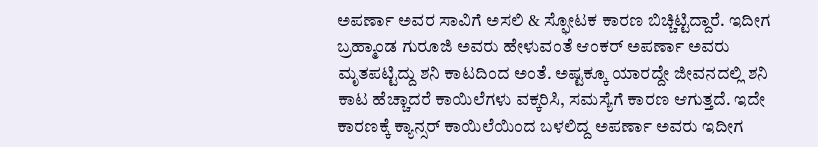ಅಪರ್ಣಾ ಅವರ ಸಾವಿಗೆ ಅಸಲಿ & ಸ್ಫೋಟಕ ಕಾರಣ ಬಿಚ್ಚಿಟ್ಟಿದ್ದಾರೆ. ಇದೀಗ ಬ್ರಹ್ಮಾಂಡ ಗುರೂಜಿ ಅವರು ಹೇಳುವಂತೆ ಆಂಕರ್ ಅಪರ್ಣಾ ಅವರು ಮೃತಪಟ್ಟಿದ್ದು ಶನಿ ಕಾಟದಿಂದ ಅಂತೆ. ಅಷ್ಟಕ್ಕೂ ಯಾರದ್ದೇ ಜೀವನದಲ್ಲಿ ಶನಿ ಕಾಟ ಹೆಚ್ಚಾದರೆ ಕಾಯಿಲೆಗಳು ವಕ್ಕರಿಸಿ, ಸಮಸ್ಯೆಗೆ ಕಾರಣ ಆಗುತ್ತದೆ. ಇದೇ ಕಾರಣಕ್ಕೆ ಕ್ಯಾನ್ಸರ್ ಕಾಯಿಲೆಯಿಂದ ಬಳಲಿದ್ದ ಅಪರ್ಣಾ ಅವರು ಇದೀಗ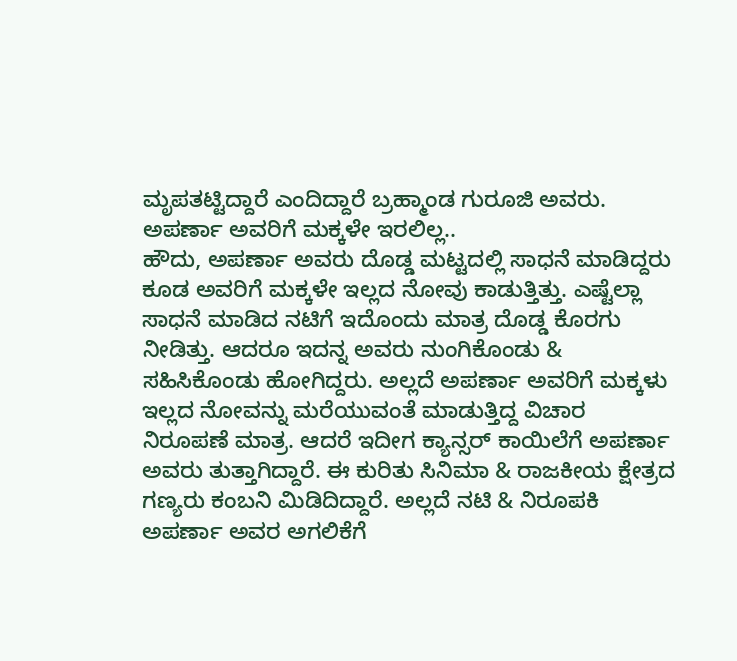ಮೃಪತಟ್ಟಿದ್ದಾರೆ ಎಂದಿದ್ದಾರೆ ಬ್ರಹ್ಮಾಂಡ ಗುರೂಜಿ ಅವರು.
ಅಪರ್ಣಾ ಅವರಿಗೆ ಮಕ್ಕಳೇ ಇರಲಿಲ್ಲ..
ಹೌದು, ಅಪರ್ಣಾ ಅವರು ದೊಡ್ಡ ಮಟ್ಟದಲ್ಲಿ ಸಾಧನೆ ಮಾಡಿದ್ದರು ಕೂಡ ಅವರಿಗೆ ಮಕ್ಕಳೇ ಇಲ್ಲದ ನೋವು ಕಾಡುತ್ತಿತ್ತು. ಎಷ್ಟೆಲ್ಲಾ ಸಾಧನೆ ಮಾಡಿದ ನಟಿಗೆ ಇದೊಂದು ಮಾತ್ರ ದೊಡ್ಡ ಕೊರಗು ನೀಡಿತ್ತು. ಆದರೂ ಇದನ್ನ ಅವರು ನುಂಗಿಕೊಂಡು & ಸಹಿಸಿಕೊಂಡು ಹೋಗಿದ್ದರು. ಅಲ್ಲದೆ ಅಪರ್ಣಾ ಅವರಿಗೆ ಮಕ್ಕಳು ಇಲ್ಲದ ನೋವನ್ನು ಮರೆಯುವಂತೆ ಮಾಡುತ್ತಿದ್ದ ವಿಚಾರ ನಿರೂಪಣೆ ಮಾತ್ರ. ಆದರೆ ಇದೀಗ ಕ್ಯಾನ್ಸರ್ ಕಾಯಿಲೆಗೆ ಅಪರ್ಣಾ ಅವರು ತುತ್ತಾಗಿದ್ದಾರೆ. ಈ ಕುರಿತು ಸಿನಿಮಾ & ರಾಜಕೀಯ ಕ್ಷೇತ್ರದ ಗಣ್ಯರು ಕಂಬನಿ ಮಿಡಿದಿದ್ದಾರೆ. ಅಲ್ಲದೆ ನಟಿ & ನಿರೂಪಕಿ ಅಪರ್ಣಾ ಅವರ ಅಗಲಿಕೆಗೆ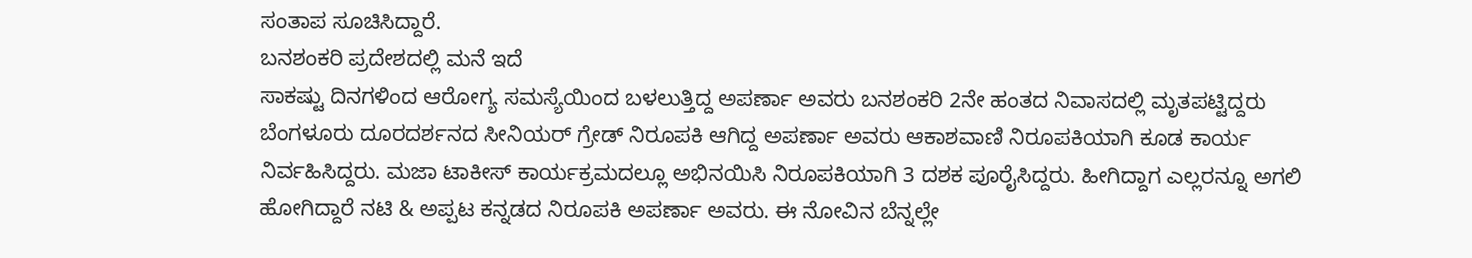ಸಂತಾಪ ಸೂಚಿಸಿದ್ದಾರೆ.
ಬನಶಂಕರಿ ಪ್ರದೇಶದಲ್ಲಿ ಮನೆ ಇದೆ
ಸಾಕಷ್ಟು ದಿನಗಳಿಂದ ಆರೋಗ್ಯ ಸಮಸ್ಯೆಯಿಂದ ಬಳಲುತ್ತಿದ್ದ ಅಪರ್ಣಾ ಅವರು ಬನಶಂಕರಿ 2ನೇ ಹಂತದ ನಿವಾಸದಲ್ಲಿ ಮೃತಪಟ್ಟಿದ್ದರು ಬೆಂಗಳೂರು ದೂರದರ್ಶನದ ಸೀನಿಯರ್ ಗ್ರೇಡ್ ನಿರೂಪಕಿ ಆಗಿದ್ದ ಅಪರ್ಣಾ ಅವರು ಆಕಾಶವಾಣಿ ನಿರೂಪಕಿಯಾಗಿ ಕೂಡ ಕಾರ್ಯ ನಿರ್ವಹಿಸಿದ್ದರು. ಮಜಾ ಟಾಕೀಸ್ ಕಾರ್ಯಕ್ರಮದಲ್ಲೂ ಅಭಿನಯಿಸಿ ನಿರೂಪಕಿಯಾಗಿ 3 ದಶಕ ಪೂರೈಸಿದ್ದರು. ಹೀಗಿದ್ದಾಗ ಎಲ್ಲರನ್ನೂ ಅಗಲಿ ಹೋಗಿದ್ದಾರೆ ನಟಿ & ಅಪ್ಪಟ ಕನ್ನಡದ ನಿರೂಪಕಿ ಅಪರ್ಣಾ ಅವರು. ಈ ನೋವಿನ ಬೆನ್ನಲ್ಲೇ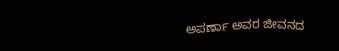ಅಪರ್ಣಾ ಅವರ ಜೀವನದ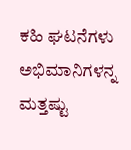ಕಹಿ ಘಟನೆಗಳು ಅಭಿಮಾನಿಗಳನ್ನ ಮತ್ತಷ್ಟು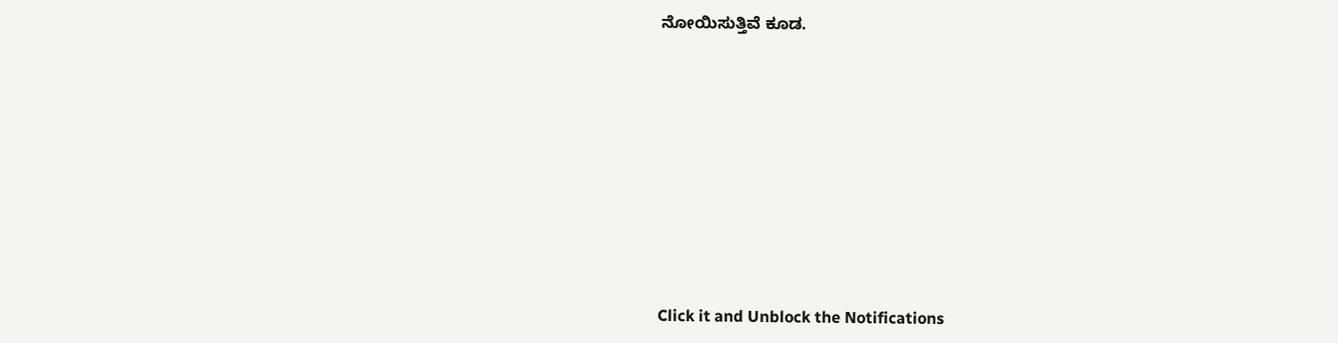ನೋಯಿಸುತ್ತಿವೆ ಕೂಡ.












Click it and Unblock the Notifications